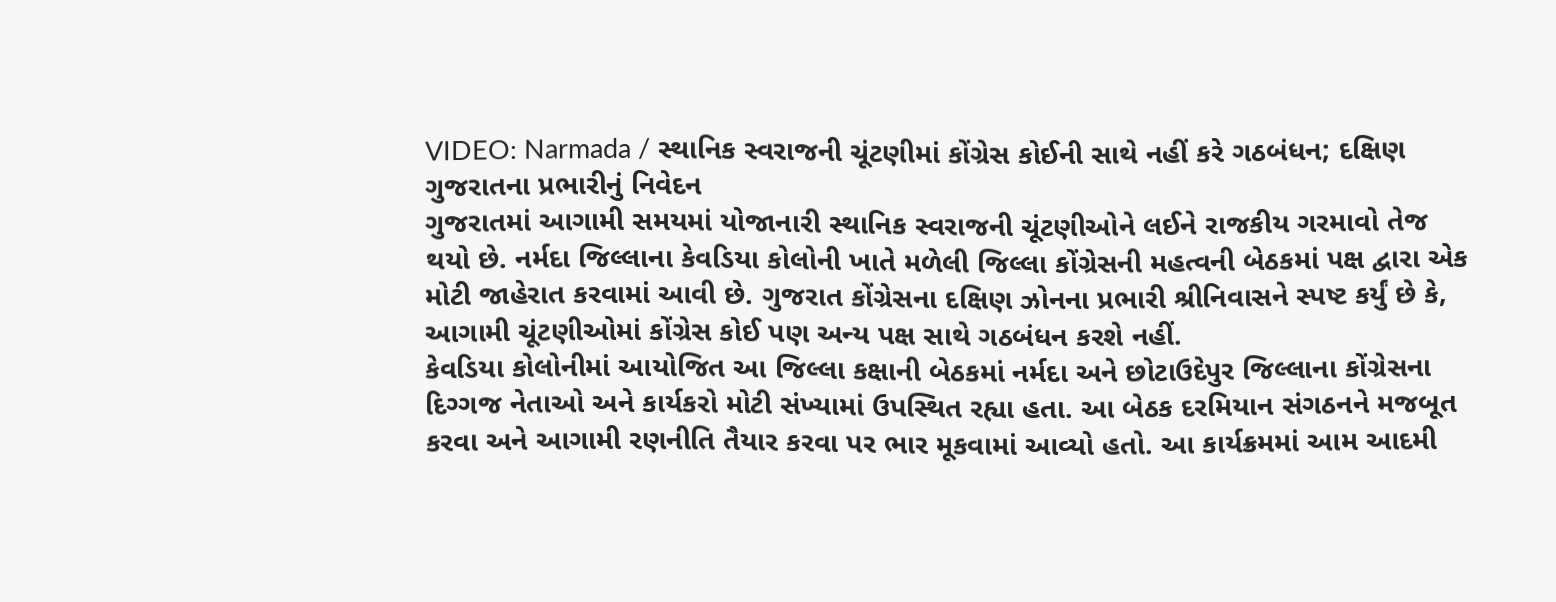VIDEO: Narmada / સ્થાનિક સ્વરાજની ચૂંટણીમાં કોંગ્રેસ કોઈની સાથે નહીં કરે ગઠબંધન; દક્ષિણ ગુજરાતના પ્રભારીનું નિવેદન
ગુજરાતમાં આગામી સમયમાં યોજાનારી સ્થાનિક સ્વરાજની ચૂંટણીઓને લઈને રાજકીય ગરમાવો તેજ થયો છે. નર્મદા જિલ્લાના કેવડિયા કોલોની ખાતે મળેલી જિલ્લા કોંગ્રેસની મહત્વની બેઠકમાં પક્ષ દ્વારા એક મોટી જાહેરાત કરવામાં આવી છે. ગુજરાત કોંગ્રેસના દક્ષિણ ઝોનના પ્રભારી શ્રીનિવાસને સ્પષ્ટ કર્યું છે કે, આગામી ચૂંટણીઓમાં કોંગ્રેસ કોઈ પણ અન્ય પક્ષ સાથે ગઠબંધન કરશે નહીં.
કેવડિયા કોલોનીમાં આયોજિત આ જિલ્લા કક્ષાની બેઠકમાં નર્મદા અને છોટાઉદેપુર જિલ્લાના કોંગ્રેસના દિગ્ગજ નેતાઓ અને કાર્યકરો મોટી સંખ્યામાં ઉપસ્થિત રહ્યા હતા. આ બેઠક દરમિયાન સંગઠનને મજબૂત કરવા અને આગામી રણનીતિ તૈયાર કરવા પર ભાર મૂકવામાં આવ્યો હતો. આ કાર્યક્રમમાં આમ આદમી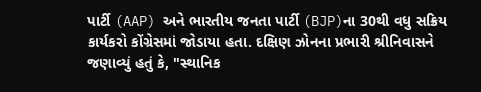પાર્ટી (AAP) અને ભારતીય જનતા પાર્ટી (BJP)ના 30થી વધુ સક્રિય કાર્યકરો કોંગ્રેસમાં જોડાયા હતા. દક્ષિણ ઝોનના પ્રભારી શ્રીનિવાસને જણાવ્યું હતું કે, "સ્થાનિક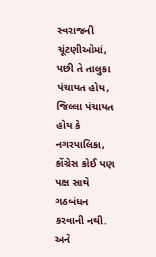સ્વરાજની ચૂંટણીઓમાં, પછી તે તાલુકા પંચાયત હોય, જિલ્લા પંચાયત હોય કે નગરપાલિકા, કોંગ્રેસ કોઈ પણ પક્ષ સાથે ગઠબંધન કરવાની નથી. અને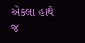એકલા હાથે જ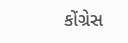કોંગ્રેસ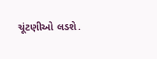ચૂંટણીઓ લડશે.